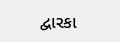દ્વારકા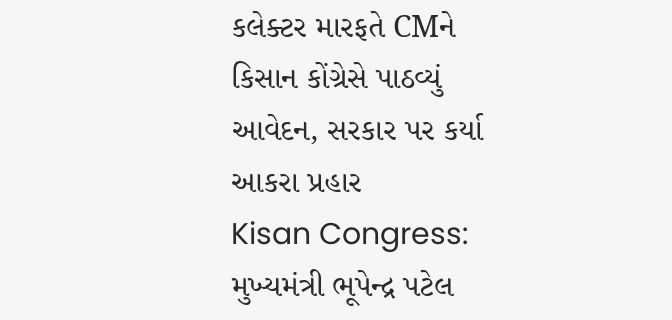કલેક્ટર મારફતે CMને કિસાન કોંગ્રેસે પાઠવ્યું આવેદન, સરકાર પર કર્યા આકરા પ્રહાર
Kisan Congress: મુખ્યમંત્રી ભૂપેન્દ્ર પટેલ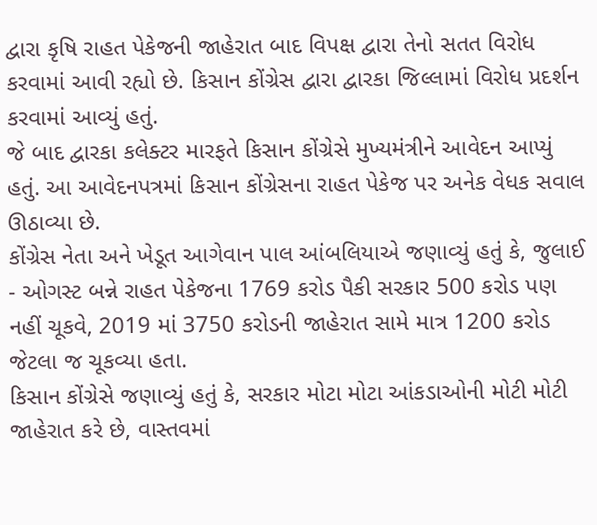દ્વારા કૃષિ રાહત પેકેજની જાહેરાત બાદ વિપક્ષ દ્વારા તેનો સતત વિરોધ કરવામાં આવી રહ્યો છે. કિસાન કોંગ્રેસ દ્વારા દ્વારકા જિલ્લામાં વિરોધ પ્રદર્શન કરવામાં આવ્યું હતું.
જે બાદ દ્વારકા કલેક્ટર મારફતે કિસાન કોંગ્રેસે મુખ્યમંત્રીને આવેદન આપ્યું હતું. આ આવેદનપત્રમાં કિસાન કોંગ્રેસના રાહત પેકેજ પર અનેક વેધક સવાલ ઊઠાવ્યા છે.
કોંગ્રેસ નેતા અને ખેડૂત આગેવાન પાલ આંબલિયાએ જણાવ્યું હતું કે, જુલાઈ - ઓગસ્ટ બન્ને રાહત પેકેજના 1769 કરોડ પૈકી સરકાર 500 કરોડ પણ નહીં ચૂકવે, 2019 માં 3750 કરોડની જાહેરાત સામે માત્ર 1200 કરોડ જેટલા જ ચૂકવ્યા હતા.
કિસાન કોંગ્રેસે જણાવ્યું હતું કે, સરકાર મોટા મોટા આંકડાઓની મોટી મોટી જાહેરાત કરે છે, વાસ્તવમાં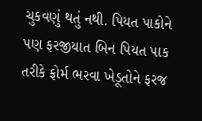ચુકવણું થતું નથી. પિયત પાકોને પણ ફરજીયાત બિન પિયત પાક તરીકે ફોર્મ ભરવા ખેડૂતોને ફરજ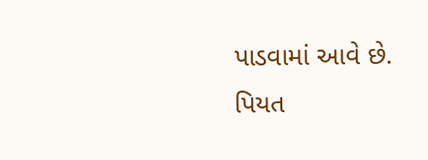પાડવામાં આવે છે.
પિયત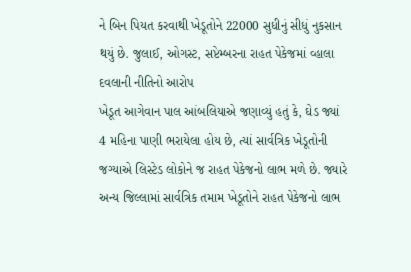ને બિન પિયત કરવાથી ખેડૂતોને 22000 સુધીનું સીધું નુકસાન થયું છે. જુલાઈ, ઓગસ્ટ, સપ્ટેમ્બરના રાહત પેકેજમાં વ્હાલા દવલાની નીતિનો આરોપ
ખેડૂત આગેવાન પાલ આંબલિયાએ જણાવ્યું હતું કે, ઘેડ જ્યાં 4 મહિના પાણી ભરાયેલા હોય છે, ત્યાં સાર્વત્રિક ખેડૂતોની જગ્યાએ લિસ્ટેડ લોકોને જ રાહત પેકેજનો લાભ મળે છે. જ્યારે અન્ય જિલ્લામાં સાર્વત્રિક તમામ ખેડૂતોને રાહત પેકેજનો લાભ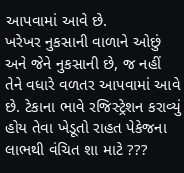આપવામાં આવે છે.
ખરેખર નુકસાની વાળાને ઓછું અને જેને નુકસાની છે, જ નહીં તેને વધારે વળતર આપવામાં આવે છે. ટેકાના ભાવે રજિસ્ટ્રેશન કરાવ્યું હોય તેવા ખેડૂતો રાહત પેકેજના લાભથી વંચિત શા માટે ???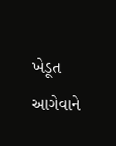ખેડૂત આગેવાને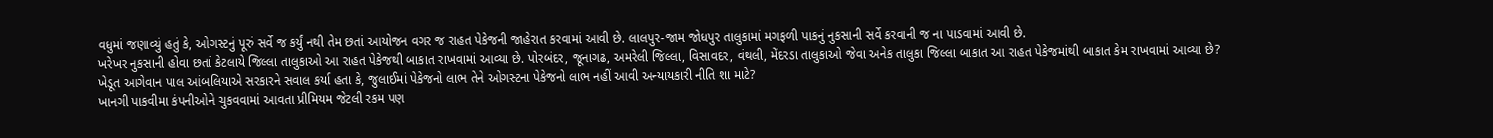વધુમાં જણાવ્યું હતું કે, ઓગસ્ટનું પૂરું સર્વે જ કર્યું નથી તેમ છતાં આયોજન વગર જ રાહત પેકેજની જાહેરાત કરવામાં આવી છે. લાલપુર-જામ જોધપુર તાલુકામાં મગફળી પાકનું નુકસાની સર્વે કરવાની જ ના પાડવામાં આવી છે.
ખરેખર નુકસાની હોવા છતાં કેટલાયે જિલ્લા તાલુકાઓ આ રાહત પેકેજથી બાકાત રાખવામાં આવ્યા છે. પોરબંદર, જૂનાગઢ, અમરેલી જિલ્લા, વિસાવદર, વંથલી, મેંદરડા તાલુકાઓ જેવા અનેક તાલુકા જિલ્લા બાકાત આ રાહત પેકેજમાંથી બાકાત કેમ રાખવામાં આવ્યા છે?
ખેડૂત આગેવાન પાલ આંબલિયાએ સરકારને સવાલ કર્યા હતા કે, જુલાઈમાં પેકેજનો લાભ તેને ઓગસ્ટના પેકેજનો લાભ નહીં આવી અન્યાયકારી નીતિ શા માટે?
ખાનગી પાકવીમા કંપનીઓને ચુકવવામાં આવતા પ્રીમિયમ જેટલી રકમ પણ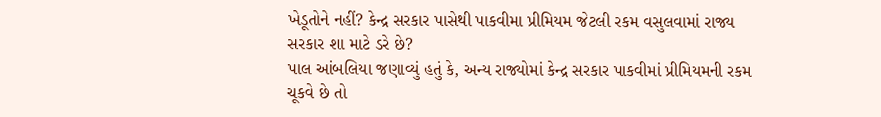ખેડૂતોને નહીં? કેન્દ્ર સરકાર પાસેથી પાકવીમા પ્રીમિયમ જેટલી રકમ વસુલવામાં રાજ્ય સરકાર શા માટે ડરે છે?
પાલ આંબલિયા જણાવ્યું હતું કે, અન્ય રાજ્યોમાં કેન્દ્ર સરકાર પાકવીમાં પ્રીમિયમની રકમ ચૂકવે છે તો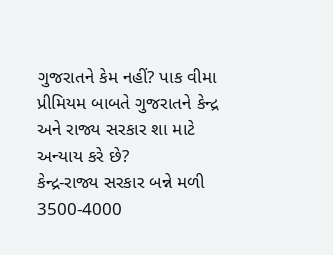ગુજરાતને કેમ નહીં? પાક વીમા પ્રીમિયમ બાબતે ગુજરાતને કેન્દ્ર અને રાજ્ય સરકાર શા માટે અન્યાય કરે છે?
કેન્દ્ર-રાજ્ય સરકાર બન્ને મળી 3500-4000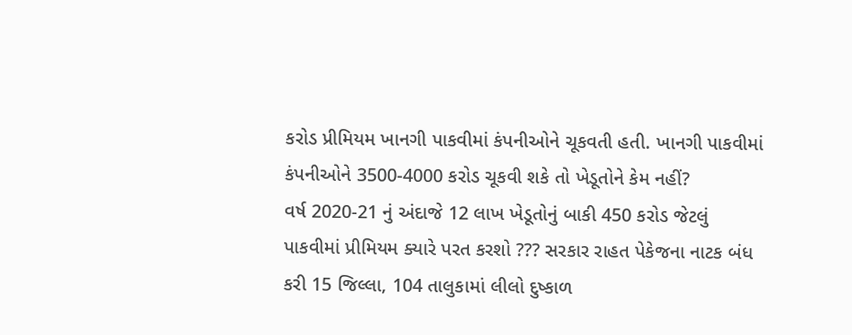કરોડ પ્રીમિયમ ખાનગી પાકવીમાં કંપનીઓને ચૂકવતી હતી. ખાનગી પાકવીમાં કંપનીઓને 3500-4000 કરોડ ચૂકવી શકે તો ખેડૂતોને કેમ નહીં?
વર્ષ 2020-21 નું અંદાજે 12 લાખ ખેડૂતોનું બાકી 450 કરોડ જેટલું પાકવીમાં પ્રીમિયમ ક્યારે પરત કરશો ??? સરકાર રાહત પેકેજના નાટક બંધ કરી 15 જિલ્લા, 104 તાલુકામાં લીલો દુષ્કાળ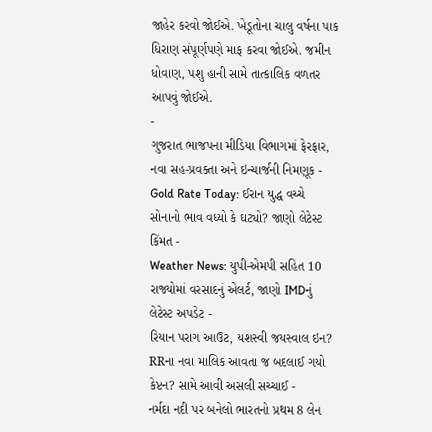જાહેર કરવો જોઈએ. ખેડૂતોના ચાલુ વર્ષના પાક ધિરાણ સંપૂર્ણપણે માફ કરવા જોઈએ. જમીન ધોવાણ, પશુ હાની સામે તાત્કાલિક વળતર આપવું જોઈએ.
-
ગુજરાત ભાજપના મીડિયા વિભાગમાં ફેરફાર, નવા સહ-પ્રવક્તા અને ઇન્ચાર્જની નિમણૂક -
Gold Rate Today: ઈરાન યુદ્ધ વચ્ચે સોનાનો ભાવ વધ્યો કે ઘટ્યો? જાણો લેટેસ્ટ કિંમત -
Weather News: યુપી-એમપી સહિત 10 રાજ્યોમાં વરસાદનું એલર્ટ, જાણો IMDનું લેટેસ્ટ અપડેટ -
રિયાન પરાગ આઉટ, યશસ્વી જયસ્વાલ ઇન? RRના નવા માલિક આવતા જ બદલાઈ ગયો કેપ્ટન? સામે આવી અસલી સચ્ચાઈ -
નર્મદા નદી પર બનેલો ભારતનો પ્રથમ 8 લેન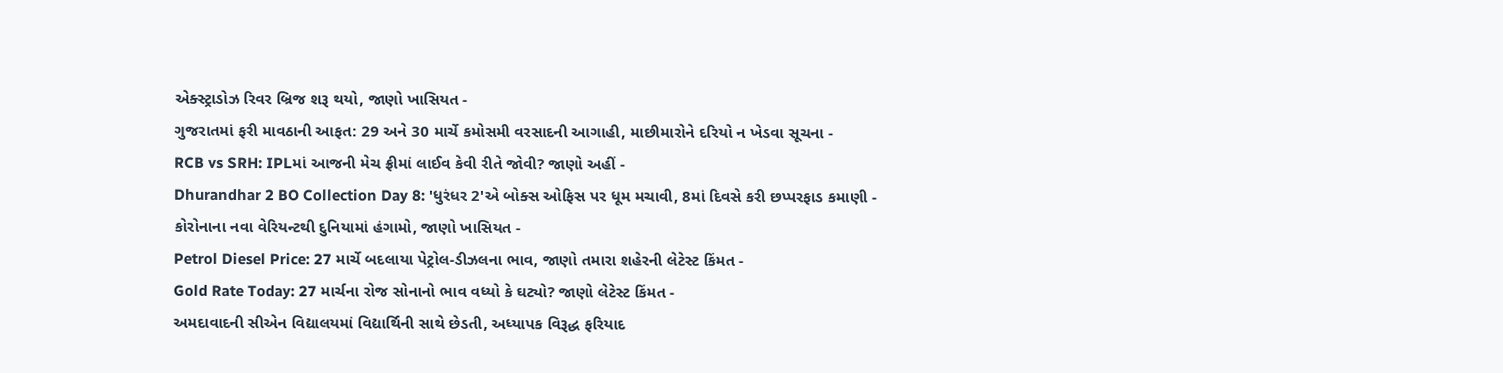એક્સ્ટ્રાડોઝ રિવર બ્રિજ શરૂ થયો, જાણો ખાસિયત -
ગુજરાતમાં ફરી માવઠાની આફત: 29 અને 30 માર્ચે કમોસમી વરસાદની આગાહી, માછીમારોને દરિયો ન ખેડવા સૂચના -
RCB vs SRH: IPLમાં આજની મેચ ફ્રીમાં લાઈવ કેવી રીતે જોવી? જાણો અહીં -
Dhurandhar 2 BO Collection Day 8: 'ધુરંધર 2'એ બોક્સ ઓફિસ પર ધૂમ મચાવી, 8માં દિવસે કરી છપ્પરફાડ કમાણી -
કોરોનાના નવા વેરિયન્ટથી દુનિયામાં હંગામો, જાણો ખાસિયત -
Petrol Diesel Price: 27 માર્ચે બદલાયા પેટ્રોલ-ડીઝલના ભાવ, જાણો તમારા શહેરની લેટેસ્ટ કિંમત -
Gold Rate Today: 27 માર્ચના રોજ સોનાનો ભાવ વધ્યો કે ઘટ્યો? જાણો લેટેસ્ટ કિંમત -
અમદાવાદની સીએન વિદ્યાલયમાં વિદ્યાર્થિની સાથે છેડતી, અધ્યાપક વિરૂદ્ધ ફરિયાદ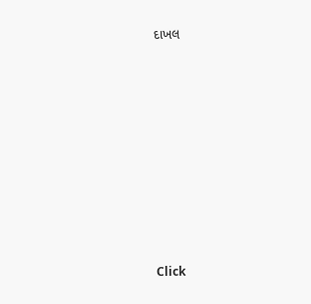દાખલ










Click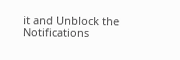it and Unblock the Notifications